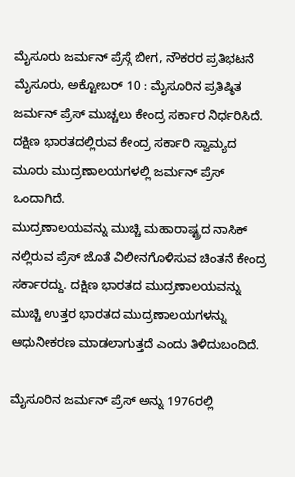ಮೈಸೂರು ಜರ್ಮನ್ ಪ್ರೆಸ್ಗೆ ಬೀಗ, ನೌಕರರ ಪ್ರತಿಭಟನೆ
ಮೈಸೂರು, ಅಕ್ಟೋಬರ್ 10 : ಮೈಸೂರಿನ ಪ್ರತಿಷ್ಠಿತ ಜರ್ಮನ್ ಪ್ರೆಸ್ ಮುಚ್ಚಲು ಕೇಂದ್ರ ಸರ್ಕಾರ ನಿರ್ಧರಿಸಿದೆ. ದಕ್ಷಿಣ ಭಾರತದಲ್ಲಿರುವ ಕೇಂದ್ರ ಸರ್ಕಾರಿ ಸ್ವಾಮ್ಯದ ಮೂರು ಮುದ್ರಣಾಲಯಗಳಲ್ಲಿ ಜರ್ಮನ್ ಪ್ರೆಸ್ ಒಂದಾಗಿದೆ.
ಮುದ್ರಣಾಲಯವನ್ನು ಮುಚ್ಚಿ ಮಹಾರಾಷ್ಟ್ರದ ನಾಸಿಕ್ ನಲ್ಲಿರುವ ಪ್ರೆಸ್ ಜೊತೆ ವಿಲೀನಗೊಳಿಸುವ ಚಿಂತನೆ ಕೇಂದ್ರ ಸರ್ಕಾರದ್ದು. ದಕ್ಷಿಣ ಭಾರತದ ಮುದ್ರಣಾಲಯವನ್ನು ಮುಚ್ಚಿ ಉತ್ತರ ಭಾರತದ ಮುದ್ರಣಾಲಯಗಳನ್ನು ಆಧುನೀಕರಣ ಮಾಡಲಾಗುತ್ತದೆ ಎಂದು ತಿಳಿದುಬಂದಿದೆ.

ಮೈಸೂರಿನ ಜರ್ಮನ್ ಪ್ರೆಸ್ ಅನ್ನು 1976ರಲ್ಲಿ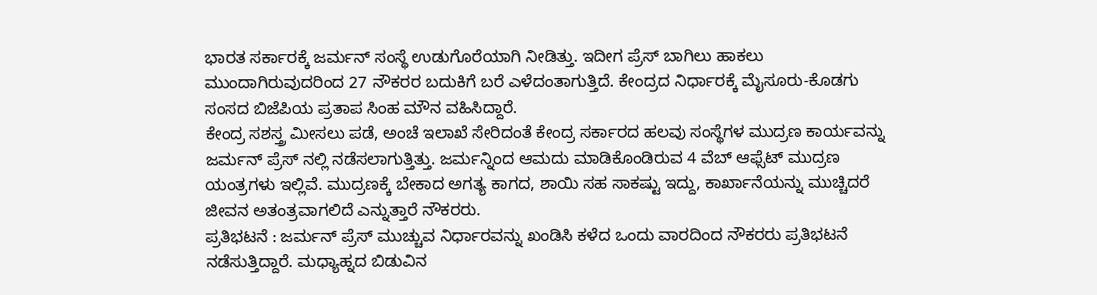ಭಾರತ ಸರ್ಕಾರಕ್ಕೆ ಜರ್ಮನ್ ಸಂಸ್ಥೆ ಉಡುಗೊರೆಯಾಗಿ ನೀಡಿತ್ತು. ಇದೀಗ ಪ್ರೆಸ್ ಬಾಗಿಲು ಹಾಕಲು ಮುಂದಾಗಿರುವುದರಿಂದ 27 ನೌಕರರ ಬದುಕಿಗೆ ಬರೆ ಎಳೆದಂತಾಗುತ್ತಿದೆ. ಕೇಂದ್ರದ ನಿರ್ಧಾರಕ್ಕೆ ಮೈಸೂರು-ಕೊಡಗು ಸಂಸದ ಬಿಜೆಪಿಯ ಪ್ರತಾಪ ಸಿಂಹ ಮೌನ ವಹಿಸಿದ್ದಾರೆ.
ಕೇಂದ್ರ ಸಶಸ್ತ್ರ ಮೀಸಲು ಪಡೆ, ಅಂಚೆ ಇಲಾಖೆ ಸೇರಿದಂತೆ ಕೇಂದ್ರ ಸರ್ಕಾರದ ಹಲವು ಸಂಸ್ಥೆಗಳ ಮುದ್ರಣ ಕಾರ್ಯವನ್ನು ಜರ್ಮನ್ ಪ್ರೆಸ್ ನಲ್ಲಿ ನಡೆಸಲಾಗುತ್ತಿತ್ತು. ಜರ್ಮನ್ನಿಂದ ಆಮದು ಮಾಡಿಕೊಂಡಿರುವ 4 ವೆಬ್ ಆಫ್ಸೆಟ್ ಮುದ್ರಣ ಯಂತ್ರಗಳು ಇಲ್ಲಿವೆ. ಮುದ್ರಣಕ್ಕೆ ಬೇಕಾದ ಅಗತ್ಯ ಕಾಗದ, ಶಾಯಿ ಸಹ ಸಾಕಷ್ಟು ಇದ್ದು, ಕಾರ್ಖಾನೆಯನ್ನು ಮುಚ್ಚಿದರೆ ಜೀವನ ಅತಂತ್ರವಾಗಲಿದೆ ಎನ್ನುತ್ತಾರೆ ನೌಕರರು.
ಪ್ರತಿಭಟನೆ : ಜರ್ಮನ್ ಪ್ರೆಸ್ ಮುಚ್ಚುವ ನಿರ್ಧಾರವನ್ನು ಖಂಡಿಸಿ ಕಳೆದ ಒಂದು ವಾರದಿಂದ ನೌಕರರು ಪ್ರತಿಭಟನೆ ನಡೆಸುತ್ತಿದ್ದಾರೆ. ಮಧ್ಯಾಹ್ನದ ಬಿಡುವಿನ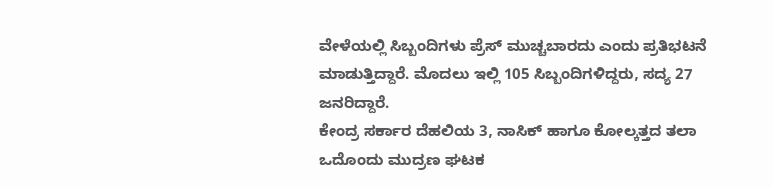ವೇಳೆಯಲ್ಲಿ ಸಿಬ್ಬಂದಿಗಳು ಪ್ರೆಸ್ ಮುಚ್ಚಬಾರದು ಎಂದು ಪ್ರತಿಭಟನೆ ಮಾಡುತ್ತಿದ್ದಾರೆ. ಮೊದಲು ಇಲ್ಲಿ 105 ಸಿಬ್ಬಂದಿಗಳಿದ್ದರು, ಸದ್ಯ 27 ಜನರಿದ್ದಾರೆ.
ಕೇಂದ್ರ ಸರ್ಕಾರ ದೆಹಲಿಯ 3, ನಾಸಿಕ್ ಹಾಗೂ ಕೋಲ್ಕತ್ತದ ತಲಾ ಒದೊಂದು ಮುದ್ರಣ ಘಟಕ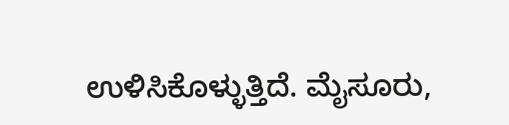ಉಳಿಸಿಕೊಳ್ಳುತ್ತಿದೆ. ಮೈಸೂರು,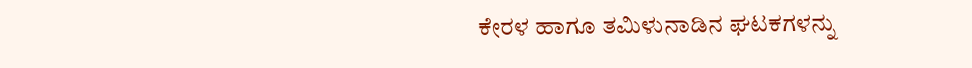ಕೇರಳ ಹಾಗೂ ತಮಿಳುನಾಡಿನ ಘಟಕಗಳನ್ನು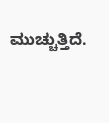ಮುಚ್ಚುತ್ತಿದೆ.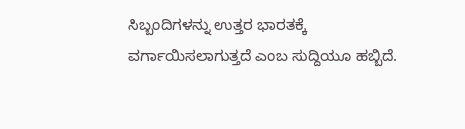ಸಿಬ್ಬಂದಿಗಳನ್ನು ಉತ್ತರ ಭಾರತಕ್ಕೆ ವರ್ಗಾಯಿಸಲಾಗುತ್ತದೆ ಎಂಬ ಸುದ್ದಿಯೂ ಹಬ್ಬಿದೆ.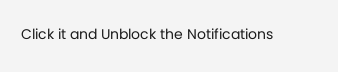Click it and Unblock the Notifications